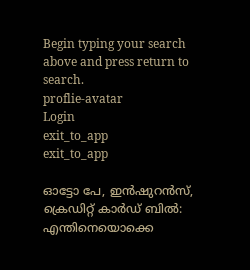Begin typing your search above and press return to search.
proflie-avatar
Login
exit_to_app
exit_to_app

ഓട്ടോ പേ, ഇൻഷുറൻസ്, ക്രെഡിറ്റ് കാർഡ് ബിൽ: എന്തിനെയൊക്കെ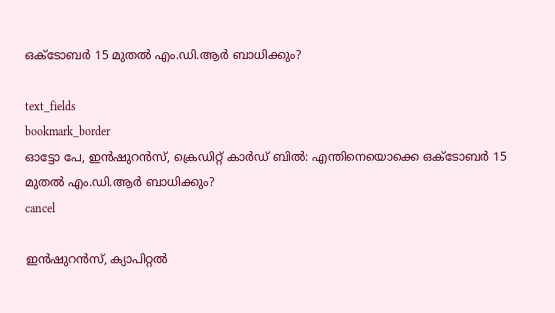ഒക്ടോബർ 15 മുതൽ എം.ഡി.ആർ ബാധിക്കും‍?

text_fields
bookmark_border
ഓട്ടോ പേ, ഇൻഷുറൻസ്, ക്രെഡിറ്റ് കാർഡ് ബിൽ: എന്തിനെയൊക്കെ ഒക്ടോബർ 15 മുതൽ എം.ഡി.ആർ ബാധിക്കും‍?
cancel

ഇൻഷുറൻസ്, ക്യാപിറ്റൽ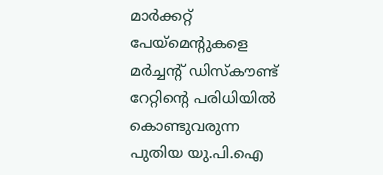മാർക്കറ്റ് പേയ്‌മെന്‍റുകളെ മർച്ചന്‍റ് ഡിസ്‌കൗണ്ട് റേറ്റിന്‍റെ പരിധിയിൽ കൊണ്ടുവരുന്ന പുതിയ യു.പി.ഐ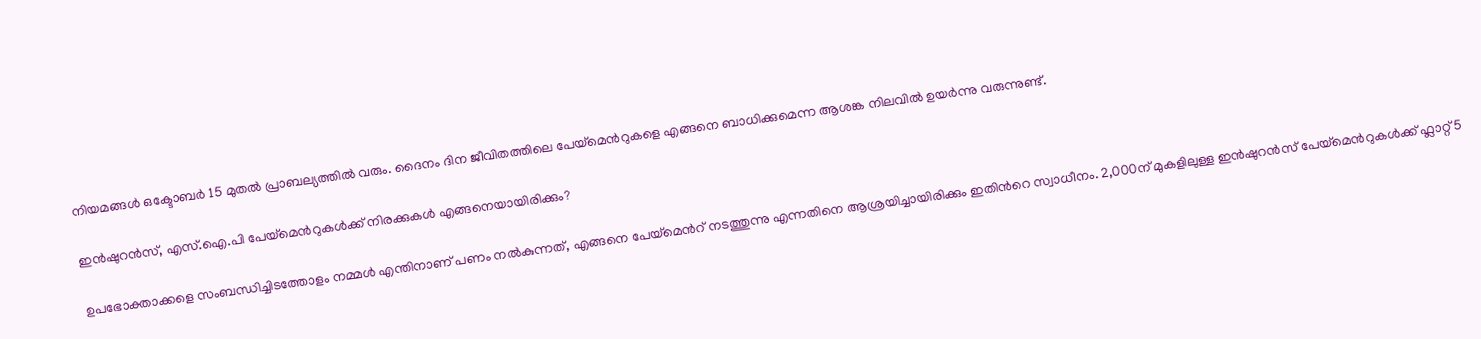നിയമങ്ങൾ ഒക്ടോബർ 15 മുതൽ പ്രാബല്യത്തിൽ വരും. ദൈനം ദിന ജീവിതത്തിലെ പേയ്മെന്‍റുകളെ എങ്ങനെ ബാധിക്കുമെന്ന ആശങ്ക നിലവിൽ ഉയർന്നു വരുന്നുണ്ട്.

ഇൻഷുറൻസ്, എസ്.ഐ.പി പേയ്‌മെന്‍റുകൾക്ക് നിരക്കുകൾ എങ്ങനെയായിരിക്കും?

ഉപഭോക്താക്കളെ സംബന്ധിച്ചിടത്തോളം നമ്മൾ എന്തിനാണ് പണം നൽകുന്നത്, എങ്ങനെ പേയ്‌മെന്‍റ് നടത്തുന്നു എന്നതിനെ ആശ്രയിച്ചായിരിക്കും ഇതിന്‍റെ സ്വാധീനം. 2,000ന് മുകളിലുള്ള ഇൻഷുറൻസ് പേയ്‌മെന്‍റുകൾക്ക് ഫ്ലാറ്റ് 5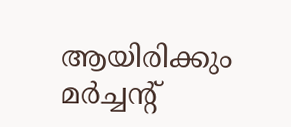ആയിരിക്കും മർച്ചന്‍റ്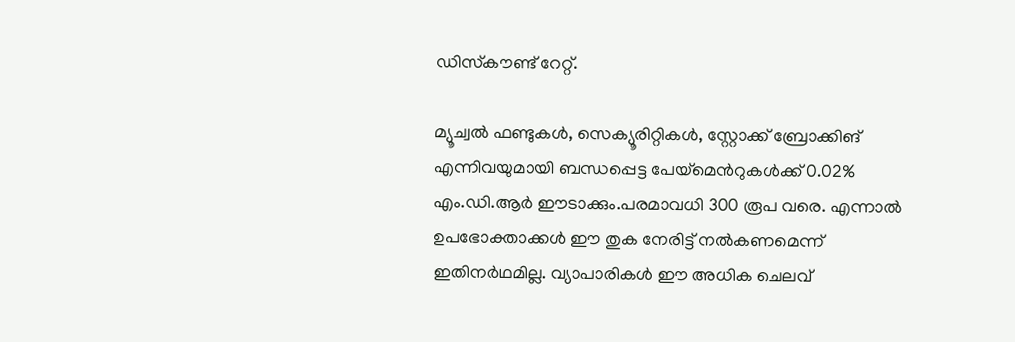ഡിസ്‌കൗണ്ട് റേറ്റ്.

മ്യൂച്വൽ ഫണ്ടുകൾ, സെക്യൂരിറ്റികൾ, സ്റ്റോക്ക് ബ്രോക്കിങ് എന്നിവയുമായി ബന്ധപ്പെട്ട പേയ്‌മെന്‍റുകൾക്ക് 0.02% എം.ഡി.ആർ ഈടാക്കും.പരമാവധി 300 രൂപ വരെ. എന്നാൽ ഉപഭോക്താക്കൾ ഈ തുക നേരിട്ട് നൽകണമെന്ന് ഇതിനർഥമില്ല. വ്യാപാരികൾ ഈ അധിക ചെലവ്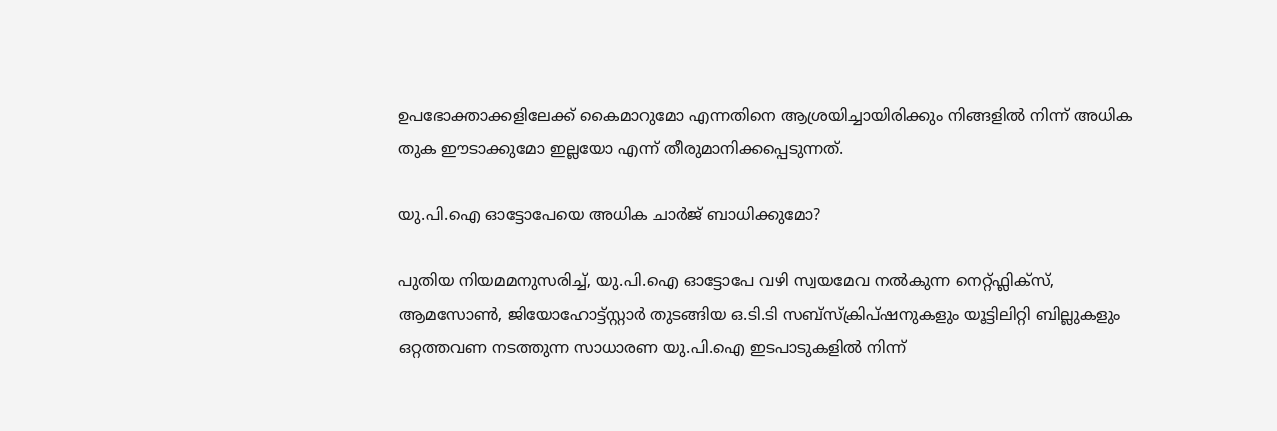ഉപഭോക്താക്കളിലേക്ക് കൈമാറുമോ എന്നതിനെ ആശ്രയിച്ചായിരിക്കും നിങ്ങളിൽ നിന്ന് അധിക തുക ഈടാക്കുമോ ഇല്ലയോ എന്ന് തീരുമാനിക്കപ്പെടുന്നത്.

യു.പി.ഐ ഓട്ടോപേയെ അധിക ചാർജ് ബാധിക്കുമോ?

പുതിയ നിയമമനുസരിച്ച്, യു.പി.ഐ ഓട്ടോപേ വഴി സ്വയമേവ നൽകുന്ന നെറ്റ്ഫ്ലിക്സ്, ആമസോൺ, ജിയോഹോട്ട്സ്റ്റാർ തുടങ്ങിയ ഒ.ടി.ടി സബ്‌സ്‌ക്രിപ്‌ഷനുകളും യൂട്ടിലിറ്റി ബില്ലുകളും ഒറ്റത്തവണ നടത്തുന്ന സാധാരണ യു.പി.ഐ ഇടപാടുകളിൽ നിന്ന്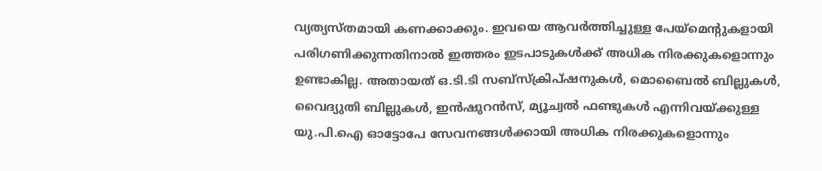വ്യത്യസ്തമായി കണക്കാക്കും. ഇവയെ ആവർത്തിച്ചുള്ള പേയ്‌മെന്‍റുകളായി പരിഗണിക്കുന്നതിനാൽ ഇത്തരം ഇടപാടുകൾക്ക് അധിക നിരക്കുകളൊന്നും ഉണ്ടാകില്ല. അതായത് ഒ.ടി.ടി സബ്‌സ്‌ക്രിപ്‌ഷനുകൾ, മൊബൈൽ ബില്ലുകൾ, വൈദ്യുതി ബില്ലുകൾ, ഇൻഷുറൻസ്, മ്യൂച്വൽ ഫണ്ടുകൾ എന്നിവയ്ക്കുള്ള യു.പി.ഐ ഓട്ടോപേ സേവനങ്ങൾക്കായി അധിക നിരക്കുകളൊന്നും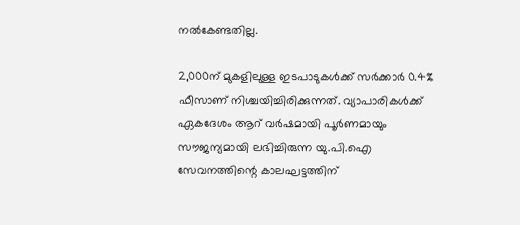നൽകേണ്ടതില്ല.

2,000ന് മുകളിലുള്ള ഇടപാടുകൾക്ക് സർക്കാർ 0.4% ഫീസാണ് നിശ്ചയിച്ചിരിക്കുന്നത്. വ്യാപാരികൾക്ക് ഏകദേശം ആറ് വർഷമായി പൂർണമായും സൗജന്യമായി ലഭിച്ചിരുന്ന യു.പി.ഐ സേവനത്തിന്റെ കാലഘട്ടത്തിന്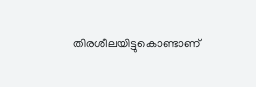തിരശീലയിട്ടുകൊണ്ടാണ്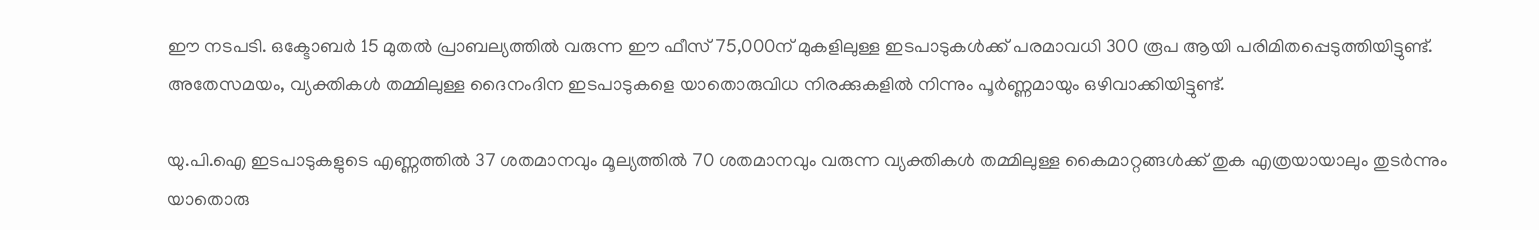ഈ നടപടി. ഒക്ടോബർ 15 മുതൽ പ്രാബല്യത്തിൽ വരുന്ന ഈ ഫീസ് 75,000ന് മുകളിലുള്ള ഇടപാടുകൾക്ക് പരമാവധി 300 രൂപ ആയി പരിമിതപ്പെടുത്തിയിട്ടുണ്ട്. അതേസമയം, വ്യക്തികൾ തമ്മിലുള്ള ദൈനംദിന ഇടപാടുകളെ യാതൊരുവിധ നിരക്കുകളിൽ നിന്നും പൂർണ്ണമായും ഒഴിവാക്കിയിട്ടുണ്ട്.

യു.പി.ഐ ഇടപാടുകളുടെ എണ്ണത്തിൽ 37 ശതമാനവും മൂല്യത്തിൽ 70 ശതമാനവും വരുന്ന വ്യക്തികൾ തമ്മിലുള്ള കൈമാറ്റങ്ങൾക്ക് തുക എത്രയായാലും തുടർന്നും യാതൊരു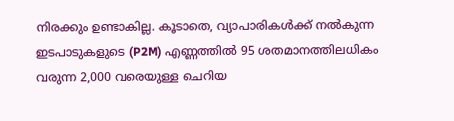നിരക്കും ഉണ്ടാകില്ല. കൂടാതെ, വ്യാപാരികൾക്ക് നൽകുന്ന ഇടപാടുകളുടെ (P2M) എണ്ണത്തിൽ 95 ശതമാനത്തിലധികം വരുന്ന 2,000 വരെയുള്ള ചെറിയ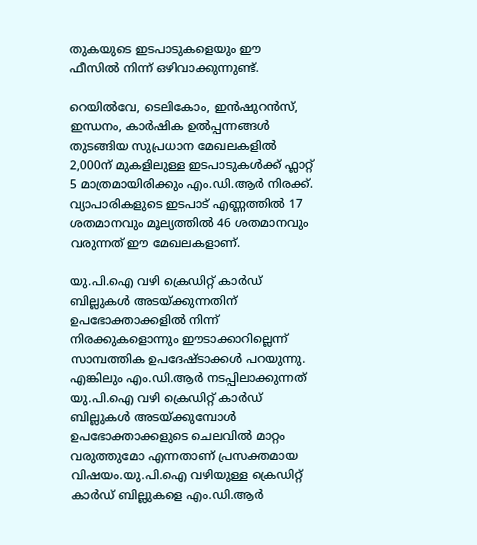തുകയുടെ ഇടപാടുകളെയും ഈ ഫീസിൽ നിന്ന് ഒഴിവാക്കുന്നുണ്ട്.

റെയിൽവേ, ടെലികോം, ഇൻഷുറൻസ്, ഇന്ധനം, കാർഷിക ഉൽപ്പന്നങ്ങൾ തുടങ്ങിയ സുപ്രധാന മേഖലകളിൽ 2,000ന് മുകളിലുള്ള ഇടപാടുകൾക്ക് ഫ്ലാറ്റ് 5 മാത്രമായിരിക്കും എം.ഡി.ആർ നിരക്ക്. വ്യാപാരികളുടെ ഇടപാട് എണ്ണത്തിൽ 17 ശതമാനവും മൂല്യത്തിൽ 46 ശതമാനവും വരുന്നത് ഈ മേഖലകളാണ്.

യു.പി.ഐ വഴി ക്രെഡിറ്റ് കാർഡ് ബില്ലുകൾ അടയ്ക്കുന്നതിന് ഉപഭോക്താക്കളിൽ നിന്ന് നിരക്കുകളൊന്നും ഈടാക്കാറില്ലെന്ന് സാമ്പത്തിക ഉപദേഷ്ടാക്കൾ പറയുന്നു. എങ്കിലും എം.ഡി.ആർ നടപ്പിലാക്കുന്നത് യു.പി.ഐ വഴി ക്രെഡിറ്റ് കാർഡ് ബില്ലുകൾ അടയ്ക്കുമ്പോൾ ഉപഭോക്താക്കളുടെ ചെലവിൽ മാറ്റം വരുത്തുമോ എന്നതാണ് പ്രസക്തമായ വിഷയം.യു.പി.ഐ വഴിയുള്ള ക്രെഡിറ്റ് കാർഡ് ബില്ലുകളെ എം.ഡി.ആർ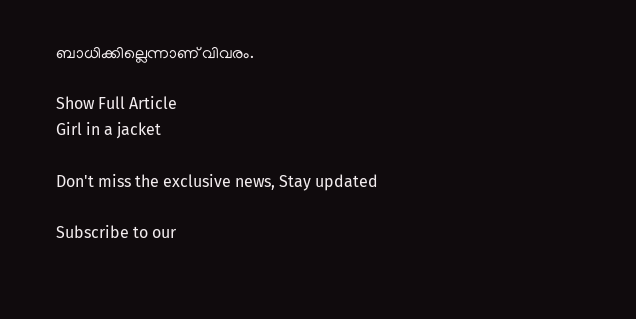ബാധിക്കില്ലെന്നാണ് വിവരം.

Show Full Article
Girl in a jacket

Don't miss the exclusive news, Stay updated

Subscribe to our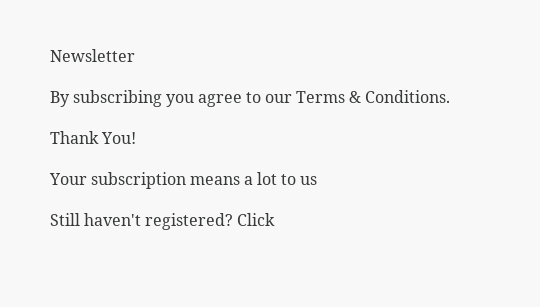Newsletter

By subscribing you agree to our Terms & Conditions.

Thank You!

Your subscription means a lot to us

Still haven't registered? Click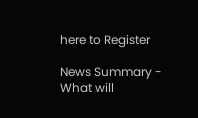here to Register

News Summary - What will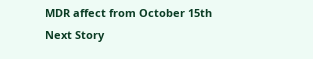MDR affect from October 15th
Next Story